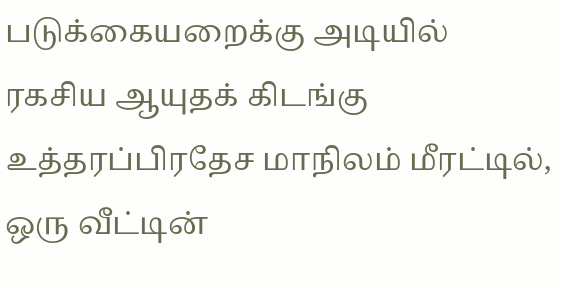படுக்கையறைக்கு அடியில் ரகசிய ஆயுதக் கிடங்கு உத்தரப்பிரதேச மாநிலம் மீரட்டில், ஒரு வீட்டின்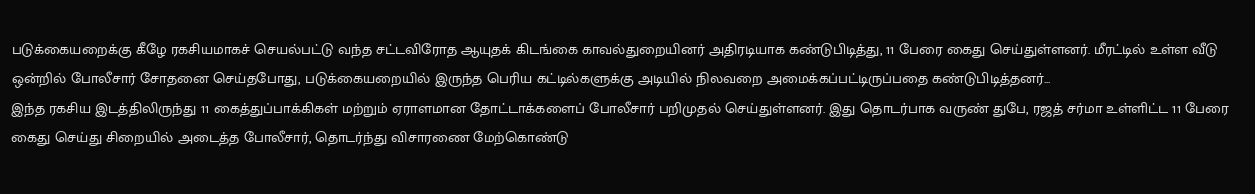படுக்கையறைக்கு கீழே ரகசியமாகச் செயல்பட்டு வந்த சட்டவிரோத ஆயுதக் கிடங்கை காவல்துறையினர் அதிரடியாக கண்டுபிடித்து, 11 பேரை கைது செய்துள்ளனர். மீரட்டில் உள்ள வீடு ஒன்றில் போலீசார் சோதனை செய்தபோது, படுக்கையறையில் இருந்த பெரிய கட்டில்களுக்கு அடியில் நிலவறை அமைக்கப்பட்டிருப்பதை கண்டுபிடித்தனர்...
இந்த ரகசிய இடத்திலிருந்து 11 கைத்துப்பாக்கிகள் மற்றும் ஏராளமான தோட்டாக்களைப் போலீசார் பறிமுதல் செய்துள்ளனர். இது தொடர்பாக வருண் துபே, ரஜத் சர்மா உள்ளிட்ட 11 பேரை கைது செய்து சிறையில் அடைத்த போலீசார், தொடர்ந்து விசாரணை மேற்கொண்டு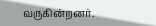வருகின்றனர்.